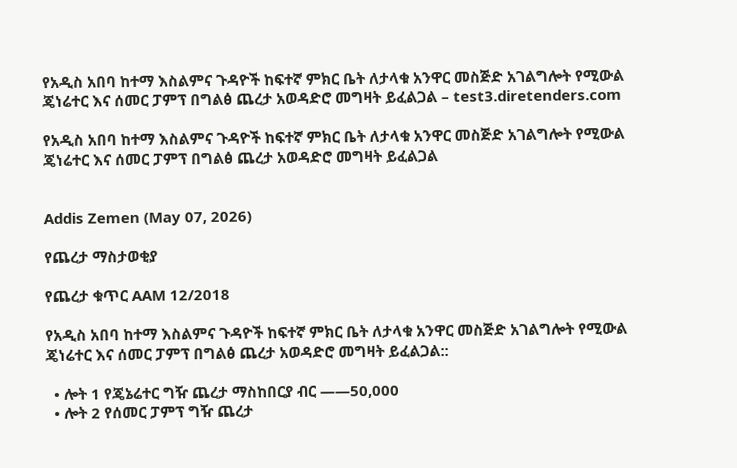የአዲስ አበባ ከተማ እስልምና ጉዳዮች ከፍተኛ ምክር ቤት ለታላቁ አንዋር መስጅድ አገልግሎት የሚውል ጄነሬተር እና ሰመር ፓምፕ በግልፅ ጨረታ አወዳድሮ መግዛት ይፈልጋል – test3.diretenders.com

የአዲስ አበባ ከተማ እስልምና ጉዳዮች ከፍተኛ ምክር ቤት ለታላቁ አንዋር መስጅድ አገልግሎት የሚውል ጄነሬተር እና ሰመር ፓምፕ በግልፅ ጨረታ አወዳድሮ መግዛት ይፈልጋል


Addis Zemen (May 07, 2026)

የጨረታ ማስታወቂያ

የጨረታ ቁጥር AAM 12/2018

የአዲስ አበባ ከተማ እስልምና ጉዳዮች ከፍተኛ ምክር ቤት ለታላቁ አንዋር መስጅድ አገልግሎት የሚውል ጄነሬተር እና ሰመር ፓምፕ በግልፅ ጨረታ አወዳድሮ መግዛት ይፈልጋል::

  • ሎት 1 የጄኔሬተር ግዥ ጨረታ ማስከበርያ ብር ——50,000
  • ሎት 2 የሰመር ፓምፕ ግዥ ጨረታ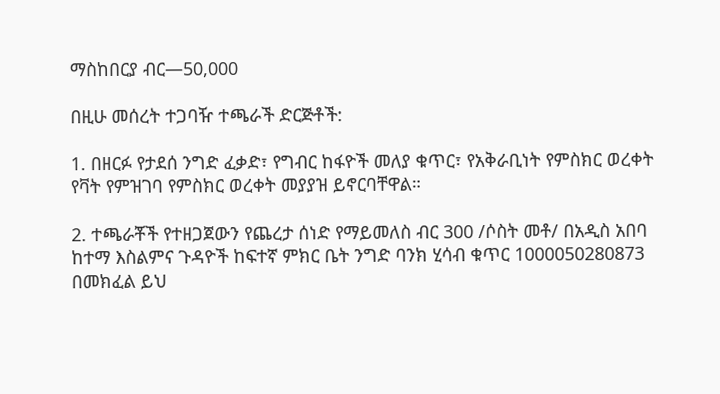ማስከበርያ ብር—50,000

በዚሁ መሰረት ተጋባዥ ተጫራች ድርጅቶች:

1. በዘርፉ የታደሰ ንግድ ፈቃድ፣ የግብር ከፋዮች መለያ ቁጥር፣ የአቅራቢነት የምስክር ወረቀት የቫት የምዝገባ የምስክር ወረቀት መያያዝ ይኖርባቸዋል።

2. ተጫራቾች የተዘጋጀውን የጨረታ ሰነድ የማይመለስ ብር 300 /ሶስት መቶ/ በአዲስ አበባ ከተማ እስልምና ጉዳዮች ከፍተኛ ምክር ቤት ንግድ ባንክ ሂሳብ ቁጥር 1000050280873 በመክፈል ይህ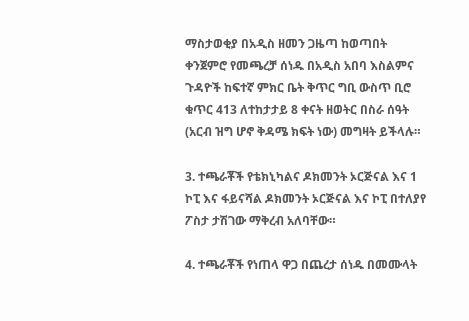ማስታወቂያ በአዲስ ዘመን ጋዜጣ ከወጣበት ቀንጀምሮ የመጫረቻ ሰነዱ በአዲስ አበባ እስልምና ጉዳዮች ከፍተኛ ምክር ቤት ቅጥር ግቢ ውስጥ ቢሮ ቁጥር 413 ለተከታታይ 8 ቀናት ዘወትር በስራ ሰዓት (አርብ ዝግ ሆኖ ቅዳሜ ክፍት ነው) መግዛት ይችላሉ።

3. ተጫራቾች የቴክኒካልና ዶክመንት ኦርጅናል እና 1 ኮፒ እና ፋይናሻል ዶክመንት ኦርጅናል እና ኮፒ በተለያየ ፖስታ ታሽገው ማቅረብ አለባቸው።

4. ተጫራቾች የነጠላ ዋጋ በጨረታ ሰነዱ በመሙላት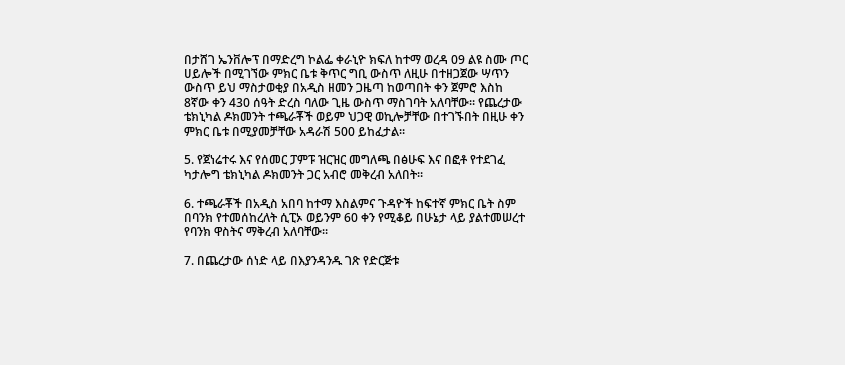በታሸገ ኤንቨሎፕ በማድረግ ኮልፌ ቀራኒዮ ክፍለ ከተማ ወረዳ 09 ልዩ ስሙ ጦር ሀይሎች በሚገኘው ምክር ቤቱ ቅጥር ግቢ ውስጥ ለዚሁ በተዘጋጀው ሣጥን ውስጥ ይህ ማስታወቂያ በአዲስ ዘመን ጋዜጣ ከወጣበት ቀን ጀምሮ እስከ 8ኛው ቀን 430 ሰዓት ድረስ ባለው ጊዜ ውስጥ ማስገባት አለባቸው። የጨረታው ቴክኒካል ዶክመንት ተጫራቾች ወይም ህጋዊ ወኪሎቻቸው በተገኙበት በዚሁ ቀን ምክር ቤቱ በሚያመቻቸው አዳራሽ 500 ይከፈታል።

5. የጀነሬተሩ እና የሰመር ፓምፑ ዝርዝር መግለጫ በፅሁፍ እና በፎቶ የተደገፈ ካታሎግ ቴክኒካል ዶክመንት ጋር አብሮ መቅረብ አለበት።

6. ተጫራቾች በአዲስ አበባ ከተማ እስልምና ጉዳዮች ከፍተኛ ምክር ቤት ስም በባንክ የተመሰከረለት ሲፒኦ ወይንም 60 ቀን የሚቆይ በሁኔታ ላይ ያልተመሠረተ የባንክ ዋስትና ማቅረብ አለባቸው።

7. በጨረታው ሰነድ ላይ በእያንዳንዱ ገጽ የድርጅቱ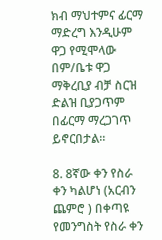ክብ ማህተምና ፊርማ ማድረግ እንዲሁም ዋጋ የሚሞላው በም/ቤቱ ዋጋ ማቅረቢያ ብቻ ስርዝ ድልዝ ቢያጋጥም በፊርማ ማረጋገጥ ይኖርበታል።

8. 8ኛው ቀን የስራ ቀን ካልሆነ (አርብን ጨምሮ ) በቀጣዩ የመንግስት የስራ ቀን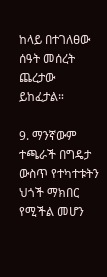ከላይ በተገለፀው ሰዓት መሰረት ጨረታው ይከፈታል።

9. ማንኛውም ተጫራች በግዴታ ውስጥ የተካተቱትን ህጎች ማክበር የሚችል መሆን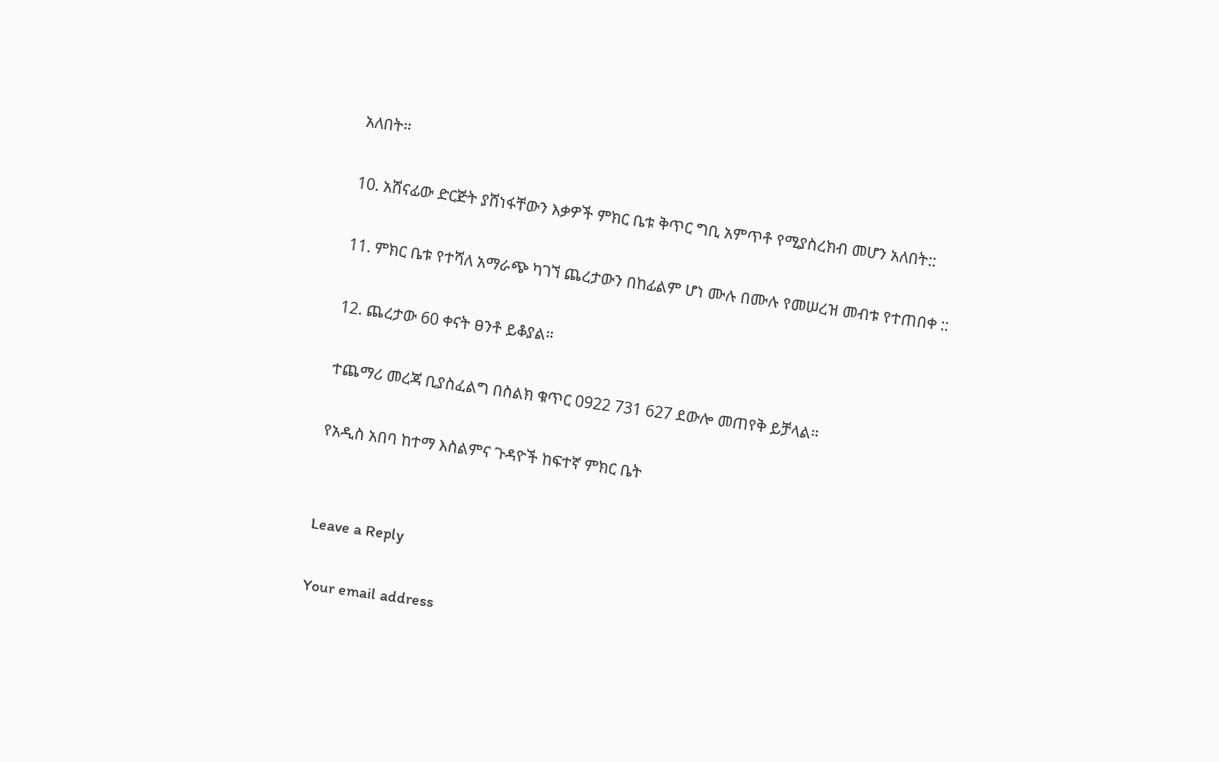አለበት።

10. አሸናፊው ድርጅት ያሸነፋቸውን እቃዎች ምክር ቤቱ ቅጥር ግቢ አምጥቶ የሚያስረክብ መሆን አለበት::

11. ምክር ቤቱ የተሻለ አማራጭ ካገኘ ጨረታውን በከፊልም ሆነ ሙሉ በሙሉ የመሠረዝ መብቱ የተጠበቀ ::

12. ጨረታው 60 ቀናት ፀንቶ ይቆያል።

ተጨማሪ መረጃ ቢያስፈልግ በስልክ ቁጥር 0922 731 627 ደውሎ መጠየቅ ይቻላል።

የአዲስ አበባ ከተማ እስልምና ጉዳዮች ከፍተኛ ምክር ቤት


Leave a Reply

Your email address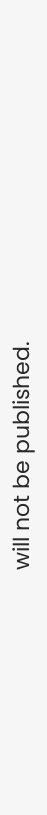will not be published.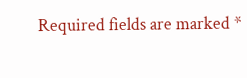Required fields are marked *